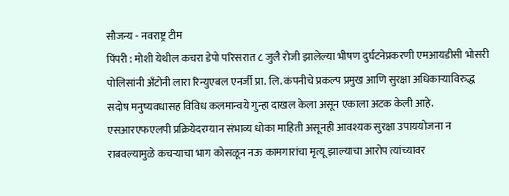सौजन्य - नवराष्ट्र टीम
पिंपरी : मोशी येथील कचरा डेपो परिसरात ८ जुलै रोजी झालेल्या भीषण दुर्घटनेप्रकरणी एमआयडीसी भोसरी पोलिसांनी अँटोनी लारा रिन्युएबल एनर्जी प्रा. लि. कंपनीचे प्रकल्प प्रमुख आणि सुरक्षा अधिकाऱ्याविरुद्ध सदोष मनुष्यवधासह विविध कलमान्वये गुन्हा दाखल केला असून एकाला अटक केली आहे. एसआरएफएलपी प्रक्रियेदरम्यान संभाव्य धोका माहिती असूनही आवश्यक सुरक्षा उपाययोजना न राबवल्यामुळे कचऱ्याचा भाग कोसळून नऊ कामगारांचा मृत्यू झाल्याचा आरोप त्यांच्यावर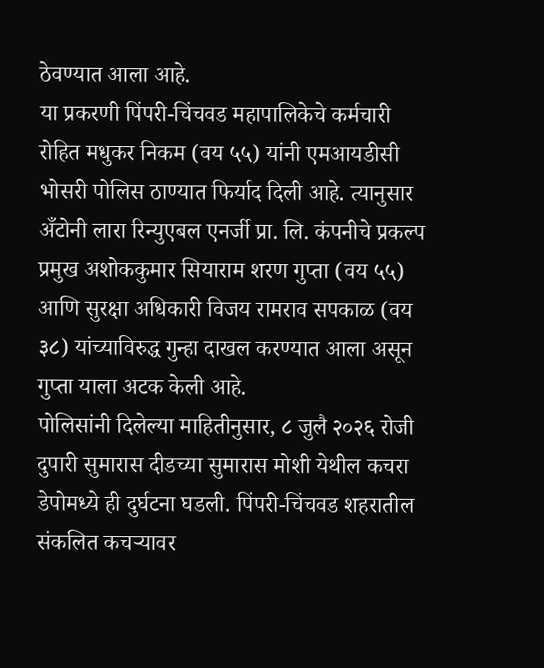ठेवण्यात आला आहे.
या प्रकरणी पिंपरी-चिंचवड महापालिकेचे कर्मचारी रोहित मधुकर निकम (वय ५५) यांनी एमआयडीसी भोसरी पोलिस ठाण्यात फिर्याद दिली आहे. त्यानुसार अँटोनी लारा रिन्युएबल एनर्जी प्रा. लि. कंपनीचे प्रकल्प प्रमुख अशोककुमार सियाराम शरण गुप्ता (वय ५५) आणि सुरक्षा अधिकारी विजय रामराव सपकाळ (वय ३८) यांच्याविरुद्ध गुन्हा दाखल करण्यात आला असून गुप्ता याला अटक केली आहे.
पोलिसांनी दिलेल्या माहितीनुसार, ८ जुलै २०२६ रोजी दुपारी सुमारास दीडच्या सुमारास मोशी येथील कचरा डेपोमध्ये ही दुर्घटना घडली. पिंपरी-चिंचवड शहरातील संकलित कचऱ्यावर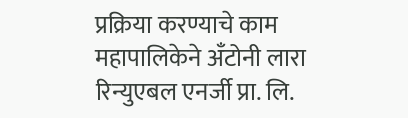प्रक्रिया करण्याचे काम महापालिकेने अँटोनी लारा रिन्युएबल एनर्जी प्रा. लि.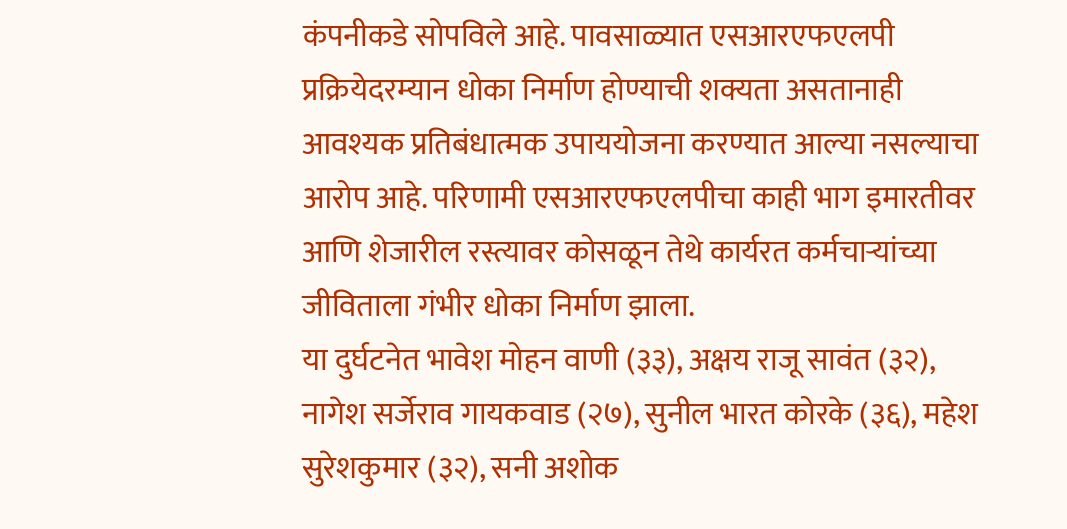कंपनीकडे सोपविले आहे. पावसाळ्यात एसआरएफएलपी प्रक्रियेदरम्यान धोका निर्माण होण्याची शक्यता असतानाही आवश्यक प्रतिबंधात्मक उपाययोजना करण्यात आल्या नसल्याचा आरोप आहे. परिणामी एसआरएफएलपीचा काही भाग इमारतीवर आणि शेजारील रस्त्यावर कोसळून तेथे कार्यरत कर्मचाऱ्यांच्या जीविताला गंभीर धोका निर्माण झाला.
या दुर्घटनेत भावेश मोहन वाणी (३३), अक्षय राजू सावंत (३२), नागेश सर्जेराव गायकवाड (२७), सुनील भारत कोरके (३६), महेश सुरेशकुमार (३२), सनी अशोक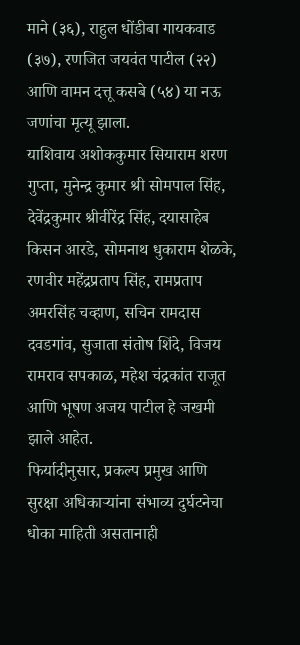माने (३६), राहुल धोंडीबा गायकवाड (३७), रणजित जयवंत पाटील (२२) आणि वामन दत्तू कसबे (५४) या नऊ जणांचा मृत्यू झाला.
याशिवाय अशोककुमार सियाराम शरण गुप्ता, मुनेन्द्र कुमार श्री सोमपाल सिंह, देवेंद्रकुमार श्रीवीरेंद्र सिंह, दयासाहेब किसन आरडे, सोमनाथ धुकाराम शेळके, रणवीर महेंद्रप्रताप सिंह, रामप्रताप अमरसिंह चव्हाण, सचिन रामदास दवडगांव, सुजाता संतोष शिंदे, विजय रामराव सपकाळ, महेश चंद्रकांत राजूत आणि भूषण अजय पाटील हे जखमी झाले आहेत.
फिर्यादीनुसार, प्रकल्प प्रमुख आणि सुरक्षा अधिकाऱ्यांना संभाव्य दुर्घटनेचा धोका माहिती असतानाही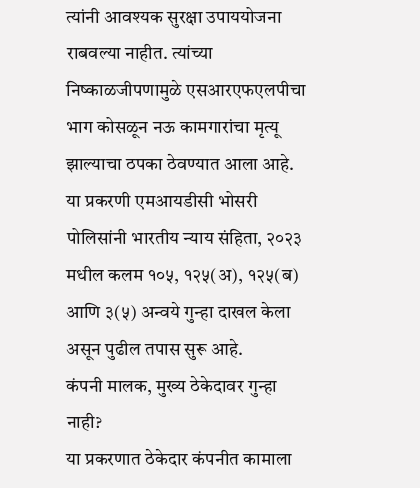त्यांनी आवश्यक सुरक्षा उपाययोजना राबवल्या नाहीत. त्यांच्या निष्काळजीपणामुळे एसआरएफएलपीचा भाग कोसळून नऊ कामगारांचा मृत्यू झाल्याचा ठपका ठेवण्यात आला आहे. या प्रकरणी एमआयडीसी भोसरी पोलिसांनी भारतीय न्याय संहिता, २०२३ मधील कलम १०५, १२५(अ), १२५(ब) आणि ३(५) अन्वये गुन्हा दाखल केला असून पुढील तपास सुरू आहे.
कंपनी मालक, मुख्य ठेकेदावर गुन्हा नाही?
या प्रकरणात ठेकेदार कंपनीत कामाला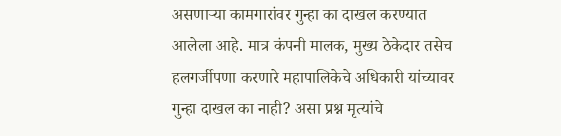असणाऱ्या कामगारांवर गुन्हा का दाखल करण्यात आलेला आहे. मात्र कंपनी मालक, मुख्य ठेकेदार तसेच हलगर्जीपणा करणारे महापालिकेचे अधिकारी यांच्यावर गुन्हा दाखल का नाही? असा प्रश्न मृत्यांचे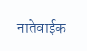नातेवाईक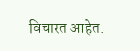विचारत आहेत.